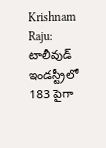Krishnam Raju: టాలీవుడ్ ఇండస్ట్రీలో 183 పైగా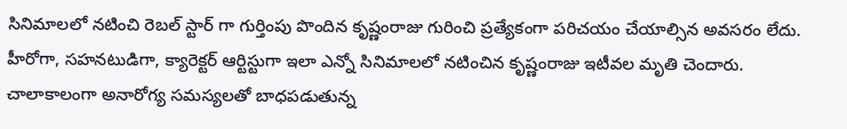సినిమాలలో నటించి రెబల్ స్టార్ గా గుర్తింపు పొందిన కృష్ణంరాజు గురించి ప్రత్యేకంగా పరిచయం చేయాల్సిన అవసరం లేదు. హీరోగా, సహనటుడిగా, క్యారెక్టర్ ఆర్టిస్టుగా ఇలా ఎన్నో సినిమాలలో నటించిన కృష్ణంరాజు ఇటీవల మృతి చెందారు. చాలాకాలంగా అనారోగ్య సమస్యలతో బాధపడుతున్న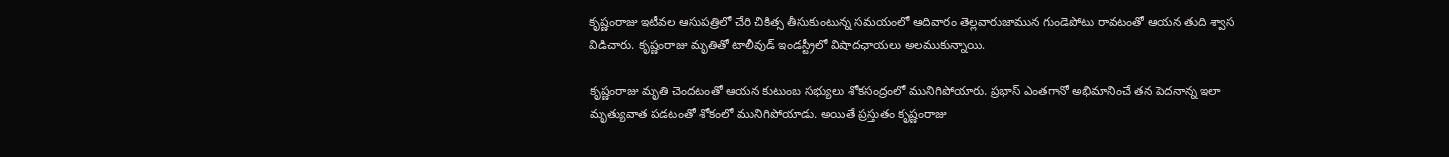కృష్ణంరాజు ఇటీవల ఆసుపత్రిలో చేరి చికిత్స తీసుకుంటున్న సమయంలో ఆదివారం తెల్లవారుజామున గుండెపోటు రావటంతో ఆయన తుది శ్వాస విడిచారు. కృష్ణంరాజు మృతితో టాలీవుడ్ ఇండస్ట్రీలో విషాదఛాయలు అలముకున్నాయి.

కృష్ణంరాజు మృతి చెందటంతో ఆయన కుటుంబ సభ్యులు శోకసంద్రంలో మునిగిపోయారు. ప్రభాస్ ఎంతగానో అభిమానించే తన పెదనాన్న ఇలా మృత్యువాత పడటంతో శోకంలో మునిగిపోయాడు. అయితే ప్రస్తుతం కృష్ణంరాజు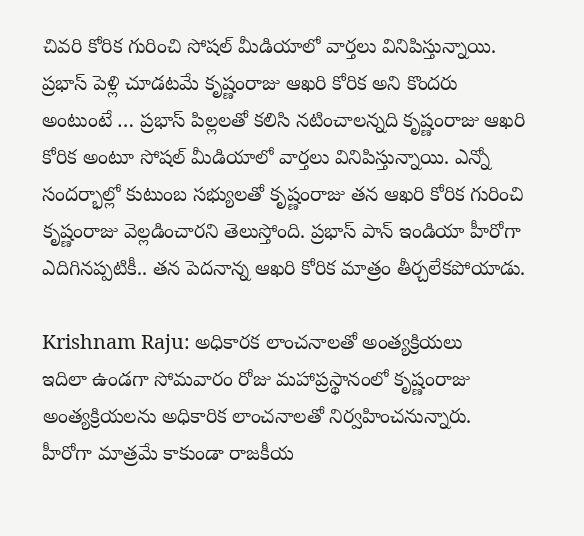చివరి కోరిక గురించి సోషల్ మీడియాలో వార్తలు వినిపిస్తున్నాయి. ప్రభాస్ పెళ్లి చూడటమే కృష్ణంరాజు ఆఖరి కోరిక అని కొందరు అంటుంటే … ప్రభాస్ పిల్లలతో కలిసి నటించాలన్నది కృష్ణంరాజు ఆఖరి కోరిక అంటూ సోషల్ మీడియాలో వార్తలు వినిపిస్తున్నాయి. ఎన్నో సందర్భాల్లో కుటుంబ సభ్యులతో కృష్ణంరాజు తన ఆఖరి కోరిక గురించి కృష్ణంరాజు వెల్లడించారని తెలుస్తోంది. ప్రభాస్ పాన్ ఇండియా హీరోగా ఎదిగినప్పటికీ.. తన పెదనాన్న ఆఖరి కోరిక మాత్రం తీర్చలేకపోయాడు.

Krishnam Raju: అధికారక లాంచనాలతో అంత్యక్రియలు
ఇదిలా ఉండగా సోమవారం రోజు మహాప్రస్థానంలో కృష్ణంరాజు అంత్యక్రియలను అధికారిక లాంచనాలతో నిర్వహించనున్నారు. హీరోగా మాత్రమే కాకుండా రాజకీయ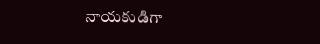నాయకుడిగా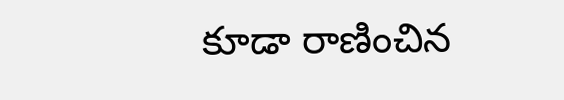కూడా రాణించిన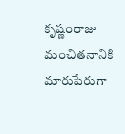కృష్ణంరాజు మంచితనానికి మారుపేరుగా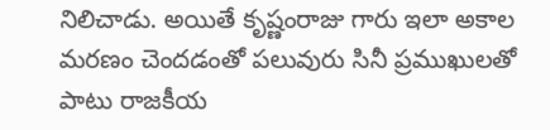నిలిచాడు. అయితే కృష్ణంరాజు గారు ఇలా అకాల మరణం చెందడంతో పలువురు సినీ ప్రముఖులతో పాటు రాజకీయ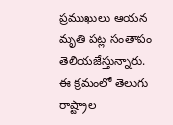ప్రముఖులు ఆయన మృతి పట్ల సంతాపం తెలియజేస్తున్నారు. ఈ క్రమంలో తెలుగు రాష్ట్రాల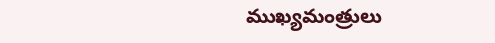ముఖ్యమంత్రులు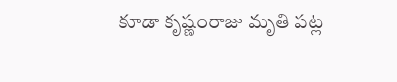కూడా కృష్ణంరాజు మృతి పట్ల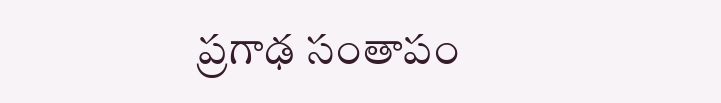ప్రగాఢ సంతాపం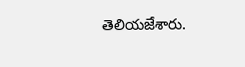తెలియజేశారు.